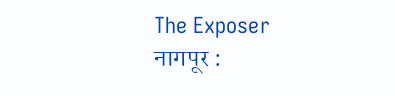The Exposer
नागपूर :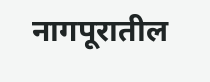नागपूरातील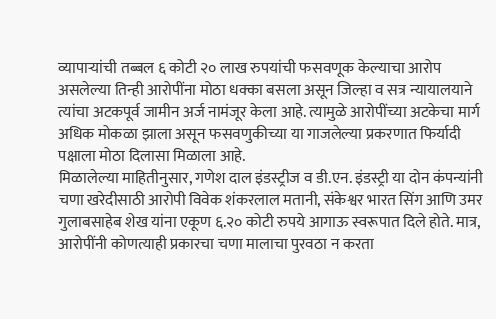व्यापाऱ्यांची तब्बल ६ कोटी २० लाख रुपयांची फसवणूक केल्याचा आरोप असलेल्या तिन्ही आरोपींना मोठा धक्का बसला असून जिल्हा व सत्र न्यायालयाने त्यांचा अटकपूर्व जामीन अर्ज नामंजूर केला आहे. त्यामुळे आरोपींच्या अटकेचा मार्ग अधिक मोकळा झाला असून फसवणुकीच्या या गाजलेल्या प्रकरणात फिर्यादी पक्षाला मोठा दिलासा मिळाला आहे.
मिळालेल्या माहितीनुसार, गणेश दाल इंडस्ट्रीज व डी.एन. इंडस्ट्री या दोन कंपन्यांनी चणा खरेदीसाठी आरोपी विवेक शंकरलाल मतानी, संकेश्वर भारत सिंग आणि उमर गुलाबसाहेब शेख यांना एकूण ६.२० कोटी रुपये आगाऊ स्वरूपात दिले होते. मात्र, आरोपींनी कोणत्याही प्रकारचा चणा मालाचा पुरवठा न करता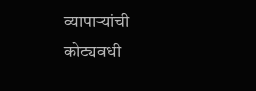व्यापाऱ्यांची कोट्यवधी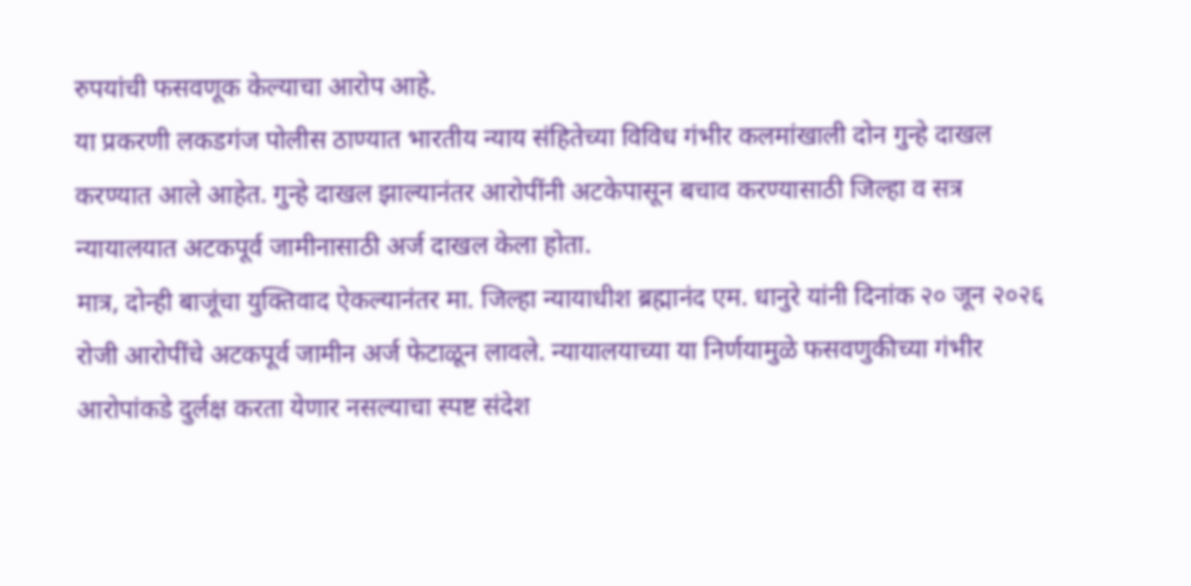रुपयांची फसवणूक केल्याचा आरोप आहे.
या प्रकरणी लकडगंज पोलीस ठाण्यात भारतीय न्याय संहितेच्या विविध गंभीर कलमांखाली दोन गुन्हे दाखल करण्यात आले आहेत. गुन्हे दाखल झाल्यानंतर आरोपींनी अटकेपासून बचाव करण्यासाठी जिल्हा व सत्र न्यायालयात अटकपूर्व जामीनासाठी अर्ज दाखल केला होता.
मात्र, दोन्ही बाजूंचा युक्तिवाद ऐकल्यानंतर मा. जिल्हा न्यायाधीश ब्रह्मानंद एम. धानुरे यांनी दिनांक २० जून २०२६ रोजी आरोपींचे अटकपूर्व जामीन अर्ज फेटाळून लावले. न्यायालयाच्या या निर्णयामुळे फसवणुकीच्या गंभीर आरोपांकडे दुर्लक्ष करता येणार नसल्याचा स्पष्ट संदेश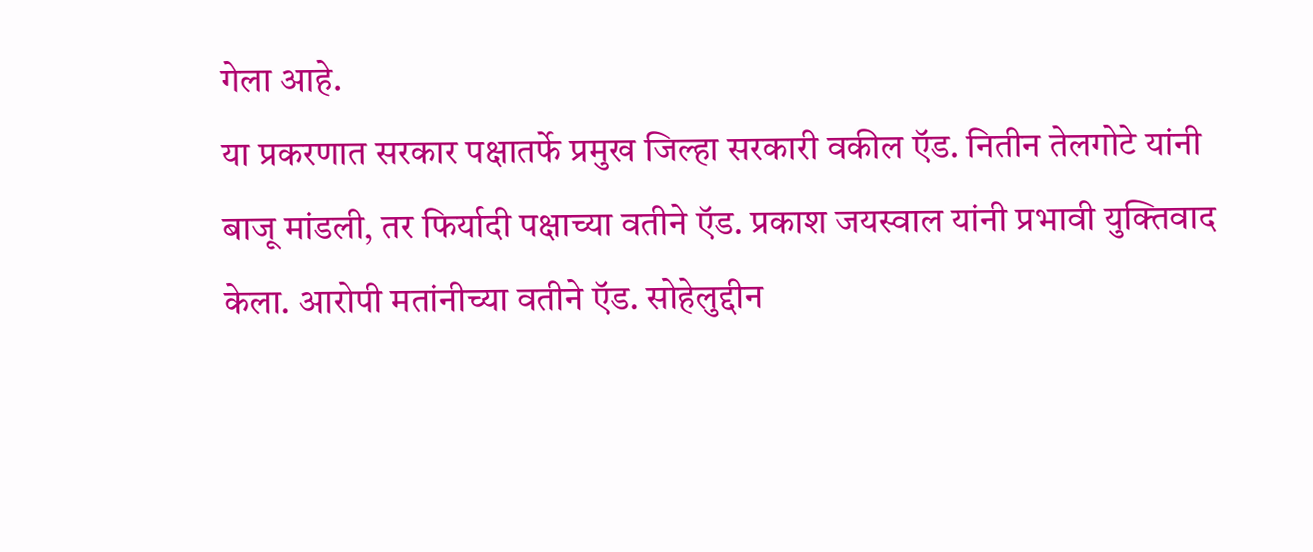गेला आहे.
या प्रकरणात सरकार पक्षातर्फे प्रमुख जिल्हा सरकारी वकील ऍड. नितीन तेलगोटे यांनी बाजू मांडली, तर फिर्यादी पक्षाच्या वतीने ऍड. प्रकाश जयस्वाल यांनी प्रभावी युक्तिवाद केला. आरोपी मतांनीच्या वतीने ऍड. सोहेलुद्दीन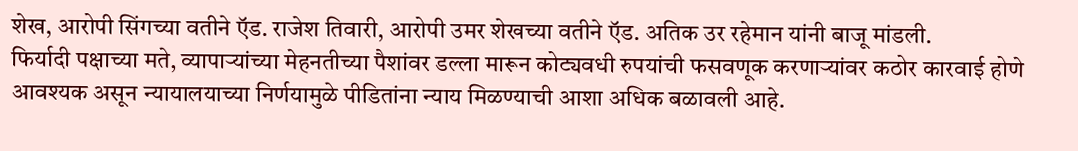शेख, आरोपी सिंगच्या वतीने ऍड. राजेश तिवारी, आरोपी उमर शेखच्या वतीने ऍड. अतिक उर रहेमान यांनी बाजू मांडली.
फिर्यादी पक्षाच्या मते, व्यापाऱ्यांच्या मेहनतीच्या पैशांवर डल्ला मारून कोट्यवधी रुपयांची फसवणूक करणाऱ्यांवर कठोर कारवाई होणे आवश्यक असून न्यायालयाच्या निर्णयामुळे पीडितांना न्याय मिळण्याची आशा अधिक बळावली आहे.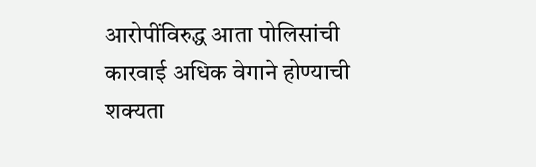आरोपींविरुद्ध आता पोलिसांची कारवाई अधिक वेगाने होण्याची शक्यता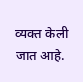व्यक्त केली जात आहे.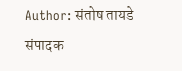Author: संतोष तायडे
संपादक